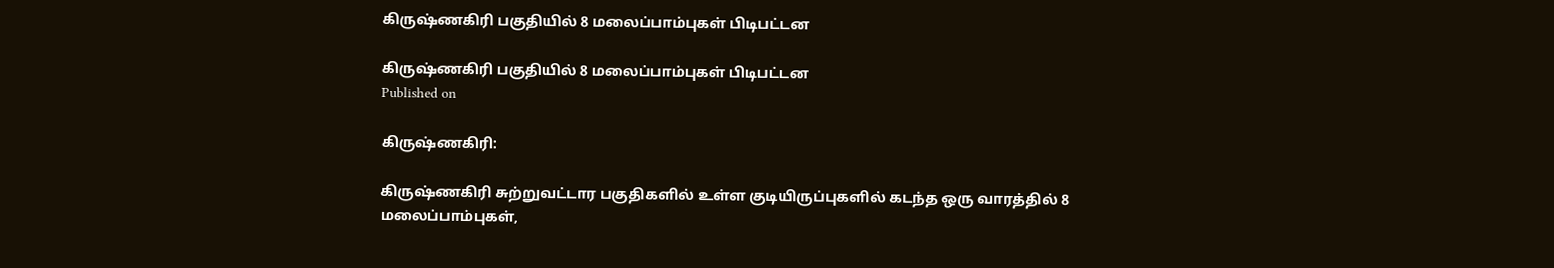கிருஷ்ணகிரி பகுதியில் 8 மலைப்பாம்புகள் பிடிபட்டன

கிருஷ்ணகிரி பகுதியில் 8 மலைப்பாம்புகள் பிடிபட்டன
Published on

கிருஷ்ணகிரி:

கிருஷ்ணகிரி சுற்றுவட்டார பகுதிகளில் உள்ள குடியிருப்புகளில் கடந்த ஒரு வாரத்தில் 8 மலைப்பாம்புகள்,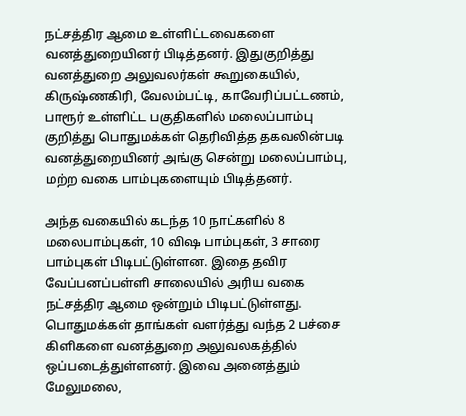நட்சத்திர ஆமை உள்ளிட்டவைகளை வனத்துறையினர் பிடித்தனர். இதுகுறித்து வனத்துறை அலுவலர்கள் கூறுகையில், கிருஷ்ணகிரி, வேலம்பட்டி, காவேரிப்பட்டணம், பாரூர் உள்ளிட்ட பகுதிகளில் மலைப்பாம்பு குறித்து பொதுமக்கள் தெரிவித்த தகவலின்படி வனத்துறையினர் அங்கு சென்று மலைப்பாம்பு, மற்ற வகை பாம்புகளையும் பிடித்தனர்.

அந்த வகையில் கடந்த 10 நாட்களில் 8 மலைபாம்புகள், 10 விஷ பாம்புகள், 3 சாரை பாம்புகள் பிடிபட்டுள்ளன. இதை தவிர வேப்பனப்பள்ளி சாலையில் அரிய வகை நட்சத்திர ஆமை ஒன்றும் பிடிபட்டுள்ளது. பொதுமக்கள் தாங்கள் வளர்த்து வந்த 2 பச்சை கிளிகளை வனத்துறை அலுவலகத்தில் ஒப்படைத்துள்ளனர். இவை அனைத்தும் மேலுமலை,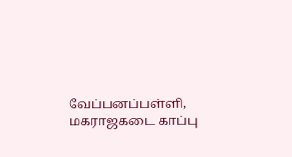வேப்பனப்பள்ளி, மகராஜகடை காப்பு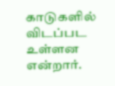காடுகளில் விடப்பட உள்ளன என்றார்.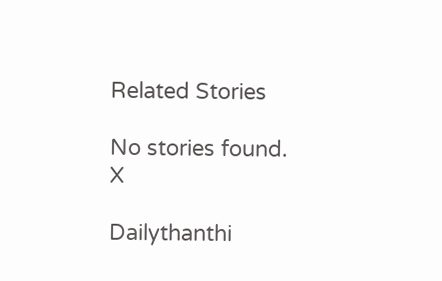Related Stories

No stories found.
X

Dailythanthi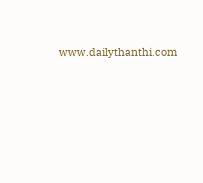www.dailythanthi.com